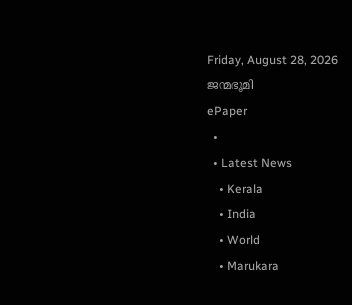Friday, August 28, 2026
ജന്മഭൂമി
ePaper
  •
  • Latest News
    • Kerala
    • India
    • World
    • Marukara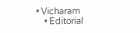• Vicharam
    • Editorial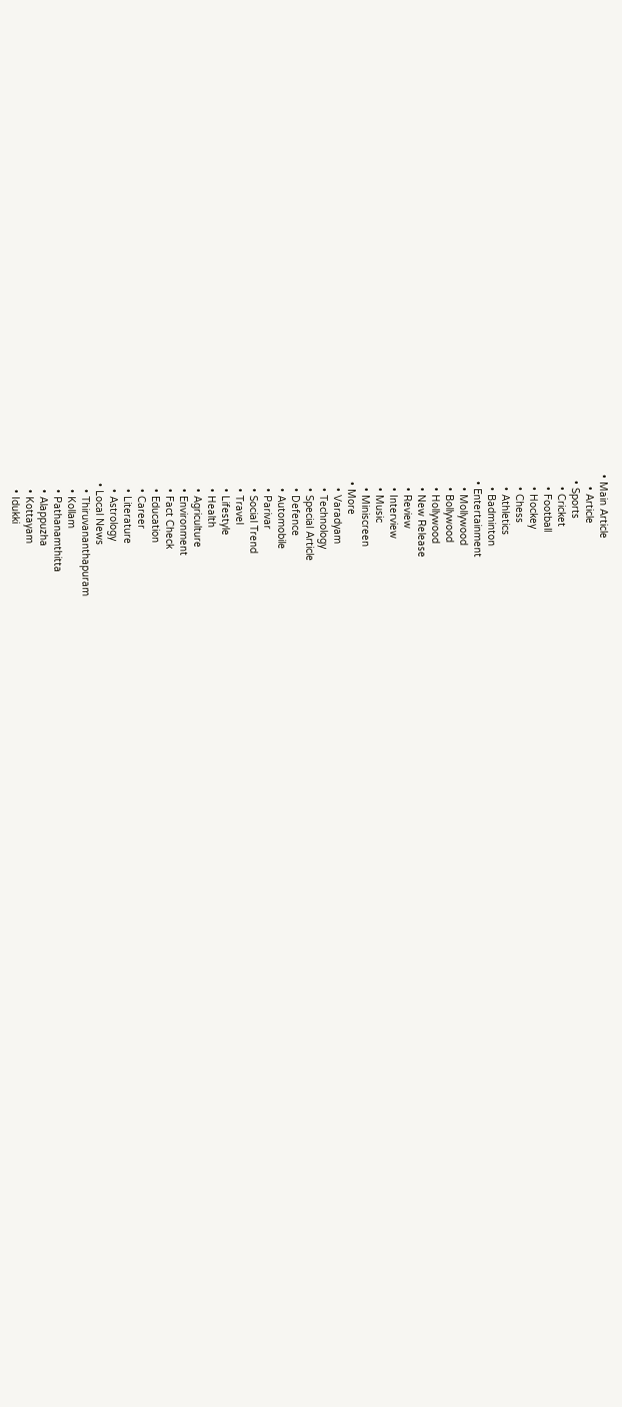• Main Article
    • Article
  • Sports
    • Cricket
    • Football
    • Hockey
    • Chess
    • Athletics
    • Badminton
  • Entertainment
    • Mollywood
    • Bollywood
    • Hollywood
    • New Release
    • Review
    • Interview
    • Music
    • Miniscreen
  • More
    • Varadyam
    • Technology
    • Special Article
    • Defence
    • Automobile
    • Parivar
    • Social Trend
    • Travel
    • Lifestyle
    • Health
    • Agriculture
    • Environment
    • Fact Check
    • Education
    • Career
    • Literature
    • Astrology
  • Local News
    • Thiruvananthapuram
    • Kollam
    • Pathanamthitta
    • Alappuzha
    • Kottayam
    • Idukki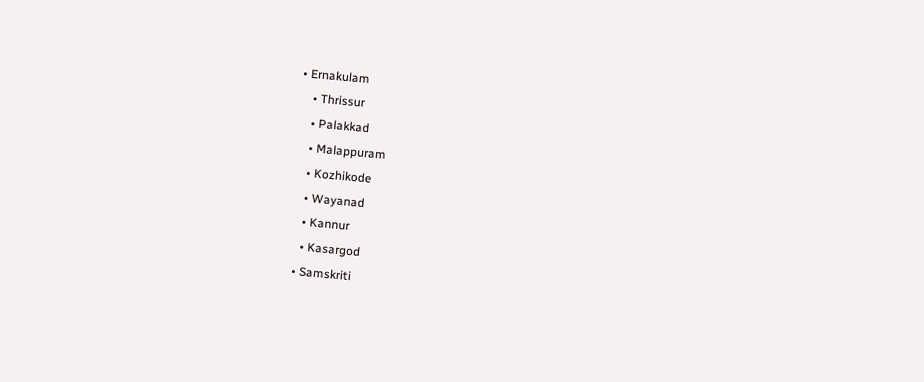• Ernakulam
    • Thrissur
    • Palakkad
    • Malappuram
    • Kozhikode
    • Wayanad
    • Kannur
    • Kasargod
  • Samskriti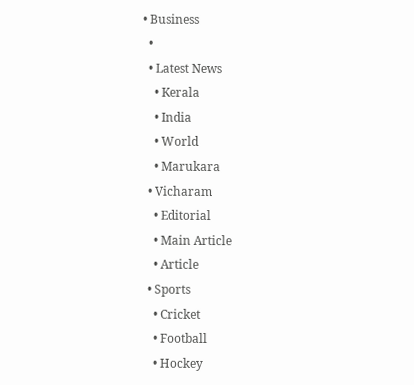• Business
  •
  • Latest News
    • Kerala
    • India
    • World
    • Marukara
  • Vicharam
    • Editorial
    • Main Article
    • Article
  • Sports
    • Cricket
    • Football
    • Hockey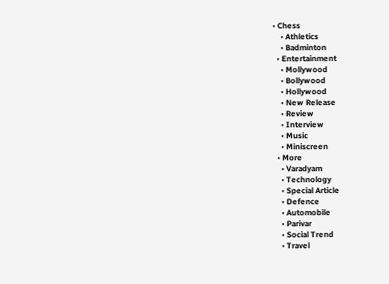• Chess
    • Athletics
    • Badminton
  • Entertainment
    • Mollywood
    • Bollywood
    • Hollywood
    • New Release
    • Review
    • Interview
    • Music
    • Miniscreen
  • More
    • Varadyam
    • Technology
    • Special Article
    • Defence
    • Automobile
    • Parivar
    • Social Trend
    • Travel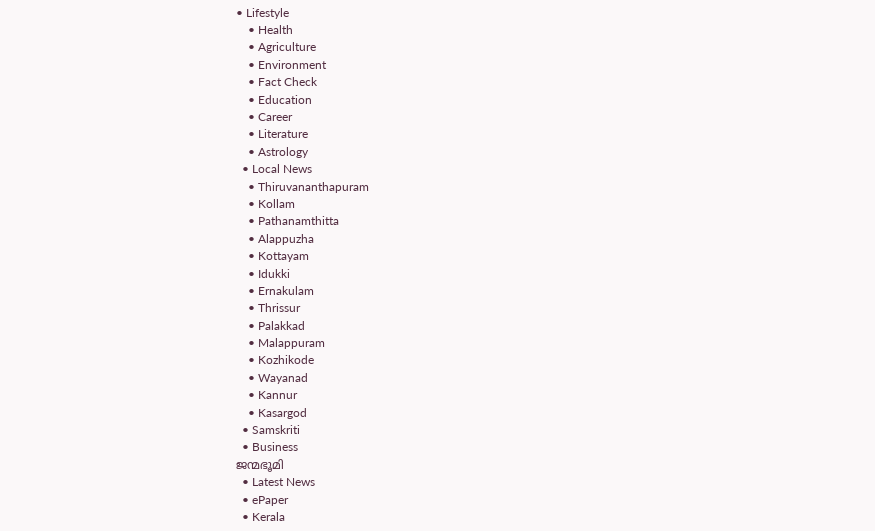• Lifestyle
    • Health
    • Agriculture
    • Environment
    • Fact Check
    • Education
    • Career
    • Literature
    • Astrology
  • Local News
    • Thiruvananthapuram
    • Kollam
    • Pathanamthitta
    • Alappuzha
    • Kottayam
    • Idukki
    • Ernakulam
    • Thrissur
    • Palakkad
    • Malappuram
    • Kozhikode
    • Wayanad
    • Kannur
    • Kasargod
  • Samskriti
  • Business
ജന്മഭൂമി
  • Latest News
  • ePaper
  • Kerala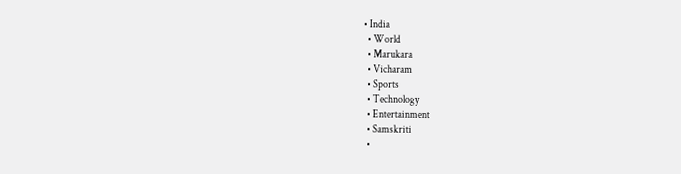• India
  • World
  • Marukara
  • Vicharam
  • Sports
  • Technology
  • Entertainment
  • Samskriti
  •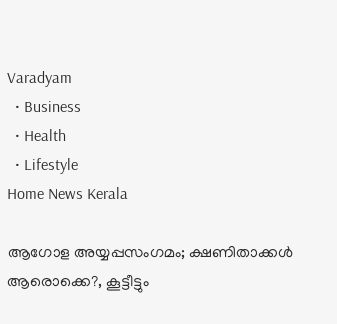Varadyam
  • Business
  • Health
  • Lifestyle
Home News Kerala

ആഗോള അയ്യപ്പസംഗമം; ക്ഷണിതാക്കള്‍ ആരൊക്കെ?, കൂട്ടീട്ടും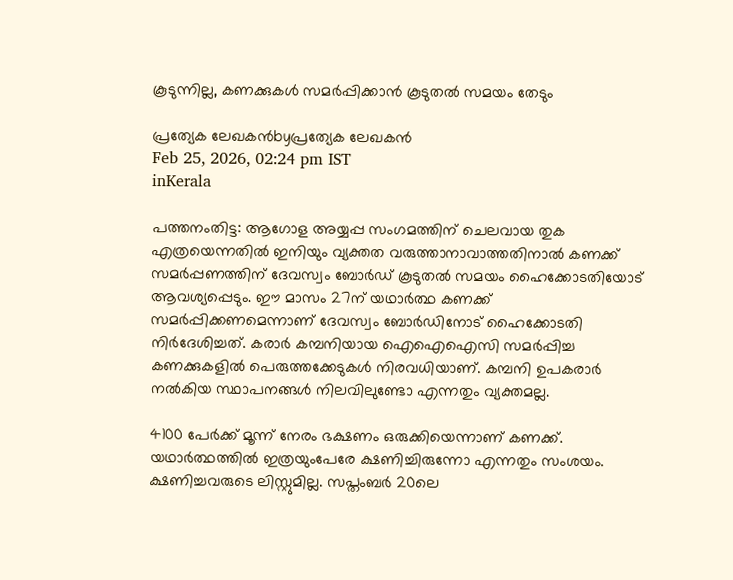കൂടുന്നില്ല, കണക്കുകള്‍ സമര്‍പ്പിക്കാന്‍ കൂടുതല്‍ സമയം തേടും

പ്രത്യേക ലേഖകന്‍byപ്രത്യേക ലേഖകന്‍
Feb 25, 2026, 02:24 pm IST
inKerala

പത്തനംതിട്ട: ആഗോള അയ്യപ്പ സംഗമത്തിന് ചെലവായ തുക എത്രയെന്നതില്‍ ഇനിയും വ്യക്തത വരുത്താനാവാത്തതിനാല്‍ കണക്ക് സമര്‍പ്പണത്തിന് ദേവസ്വം ബോര്‍ഡ് കൂടുതല്‍ സമയം ഹൈക്കോടതിയോട് ആവശ്യപ്പെടും. ഈ മാസം 27ന് യഥാര്‍ത്ഥ കണക്ക് സമര്‍പ്പിക്കണമെന്നാണ് ദേവസ്വം ബോര്‍ഡിനോട് ഹൈക്കോടതി നിര്‍ദേശിച്ചത്. കരാര്‍ കമ്പനിയായ ഐഐഐസി സമര്‍പ്പിച്ച കണക്കുകളില്‍ പെരുത്തക്കേടുകള്‍ നിരവധിയാണ്. കമ്പനി ഉപകരാര്‍ നല്‍കിയ സ്ഥാപനങ്ങള്‍ നിലവിലുണ്ടോ എന്നതും വ്യക്തമല്ല.

4100 പേര്‍ക്ക് മൂന്ന് നേരം ഭക്ഷണം ഒരുക്കിയെന്നാണ് കണക്ക്. യഥാര്‍ത്ഥത്തില്‍ ഇത്രയുംപേരേ ക്ഷണിച്ചിരുന്നോ എന്നതും സംശയം. ക്ഷണിച്ചവരുടെ ലിസ്റ്റുമില്ല. സപ്തംബര്‍ 20ലെ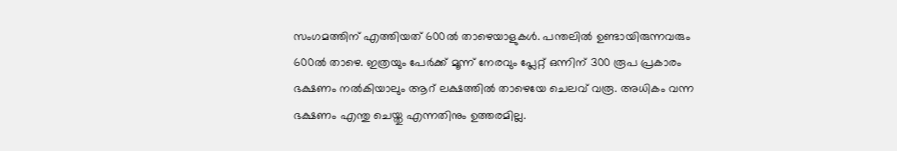സംഗമത്തിന് എത്തിയത് 600ല്‍ താഴെയാളുകള്‍. പന്തലില്‍ ഉണ്ടായിരുന്നവരും 600ല്‍ താഴെ. ഇത്രയും പേര്‍ക്ക് മൂന്ന് നേരവും പ്ലേറ്റ് ഒന്നിന് 300 രൂപ പ്രകാരം ഭക്ഷണം നല്‍കിയാലും ആറ് ലക്ഷത്തില്‍ താഴെയേ ചെലവ് വരൂ. അധികം വന്ന ഭക്ഷണം എന്തു ചെയ്തു എന്നതിനും ഉത്തരമില്ല.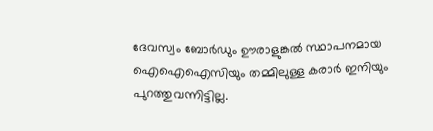ദേവസ്വം ബോര്‍ഡും ഊരാളുങ്കല്‍ സ്ഥാപനമായ ഐഐഐസിയും തമ്മിലുള്ള കരാര്‍ ഇനിയും പുറത്തുവന്നിട്ടില്ല.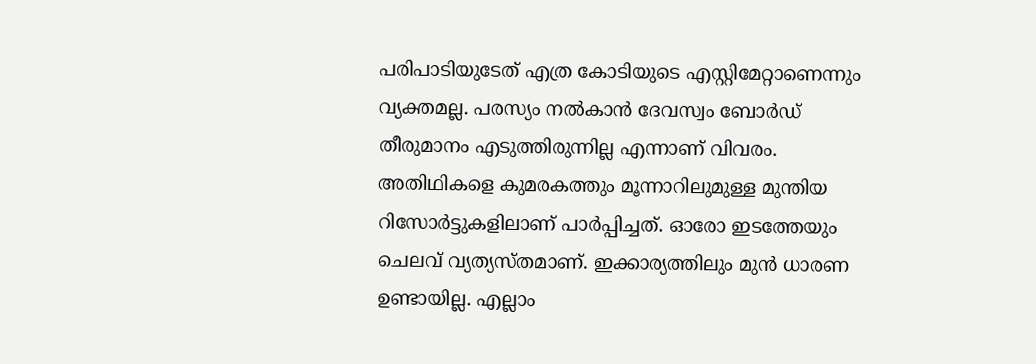പരിപാടിയുടേത് എത്ര കോടിയുടെ എസ്റ്റിമേറ്റാണെന്നും വ്യക്തമല്ല. പരസ്യം നല്‍കാന്‍ ദേവസ്വം ബോര്‍ഡ് തീരുമാനം എടുത്തിരുന്നില്ല എന്നാണ് വിവരം. അതിഥികളെ കുമരകത്തും മൂന്നാറിലുമുള്ള മുന്തിയ റിസോര്‍ട്ടുകളിലാണ് പാര്‍പ്പിച്ചത്. ഓരോ ഇടത്തേയും ചെലവ് വ്യത്യസ്തമാണ്. ഇക്കാര്യത്തിലും മുന്‍ ധാരണ ഉണ്ടായില്ല. എല്ലാം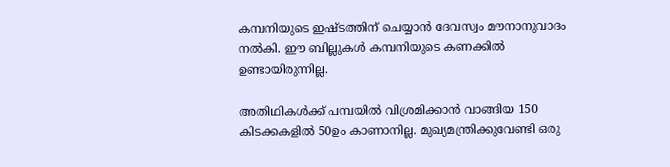കമ്പനിയുടെ ഇഷ്ടത്തിന് ചെയ്യാന്‍ ദേവസ്വം മൗനാനുവാദം നല്‍കി. ഈ ബില്ലുകള്‍ കമ്പനിയുടെ കണക്കില്‍ ഉണ്ടായിരുന്നില്ല.

അതിഥികള്‍ക്ക് പമ്പയില്‍ വിശ്രമിക്കാന്‍ വാങ്ങിയ 150 കിടക്കകളില്‍ 50ഉം കാണാനില്ല. മുഖ്യമന്ത്രിക്കുവേണ്ടി ഒരു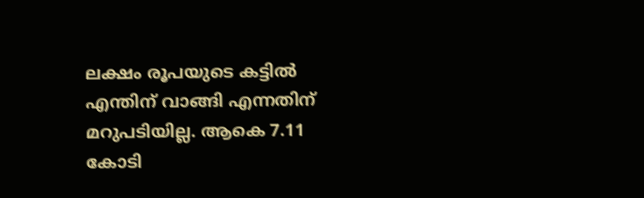ലക്ഷം രൂപയുടെ കട്ടില്‍ എന്തിന് വാങ്ങി എന്നതിന് മറുപടിയില്ല. ആകെ 7.11 കോടി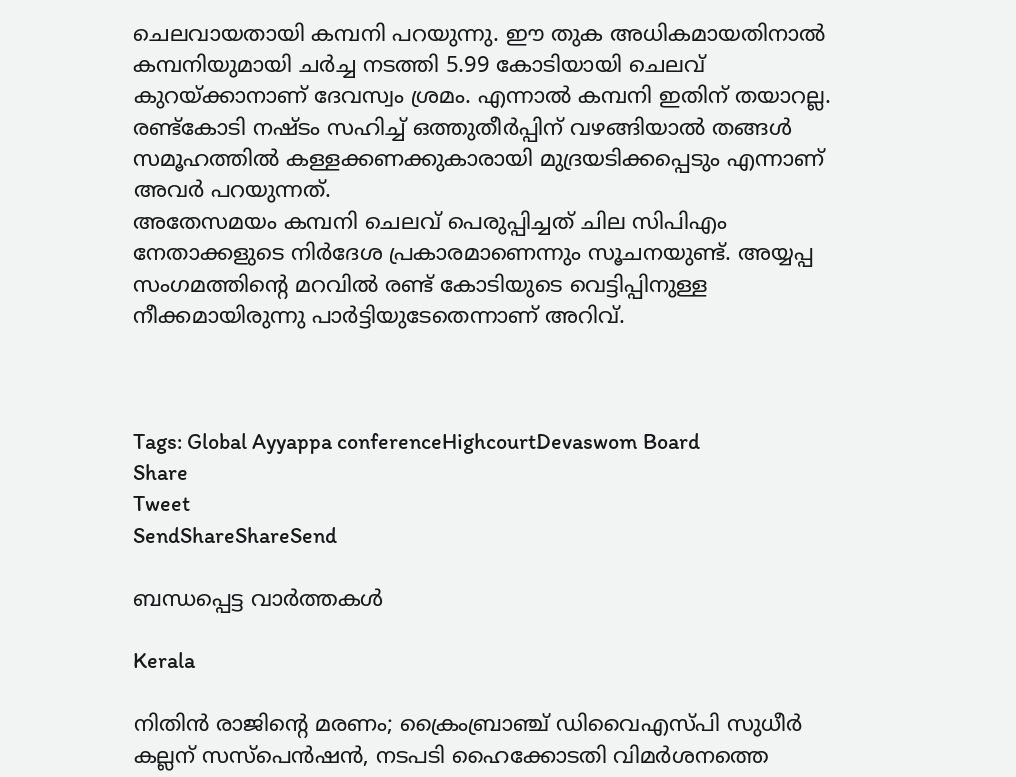ചെലവായതായി കമ്പനി പറയുന്നു. ഈ തുക അധികമായതിനാല്‍ കമ്പനിയുമായി ചര്‍ച്ച നടത്തി 5.99 കോടിയായി ചെലവ് കുറയ്‌ക്കാനാണ് ദേവസ്വം ശ്രമം. എന്നാല്‍ കമ്പനി ഇതിന് തയാറല്ല. രണ്ട്‌കോടി നഷ്ടം സഹിച്ച് ഒത്തുതീര്‍പ്പിന് വഴങ്ങിയാല്‍ തങ്ങള്‍ സമൂഹത്തില്‍ കള്ളക്കണക്കുകാരായി മുദ്രയടിക്കപ്പെടും എന്നാണ് അവര്‍ പറയുന്നത്.
അതേസമയം കമ്പനി ചെലവ് പെരുപ്പിച്ചത് ചില സിപിഎം നേതാക്കളുടെ നിര്‍ദേശ പ്രകാരമാണെന്നും സൂചനയുണ്ട്. അയ്യപ്പ സംഗമത്തിന്റെ മറവില്‍ രണ്ട് കോടിയുടെ വെട്ടിപ്പിനുള്ള നീക്കമായിരുന്നു പാര്‍ട്ടിയുടേതെന്നാണ് അറിവ്.



Tags: Global Ayyappa conferenceHighcourtDevaswom Board
Share
Tweet
SendShareShareSend

ബന്ധപ്പെട്ട വാര്‍ത്തകള്‍

Kerala

നിതിന്‍ രാജിന്റെ മരണം; ക്രൈംബ്രാഞ്ച് ഡിവൈഎസ്പി സുധീര്‍ കല്ലന് സസ്‌പെൻഷൻ, നടപടി ഹൈക്കോടതി വിമർശനത്തെ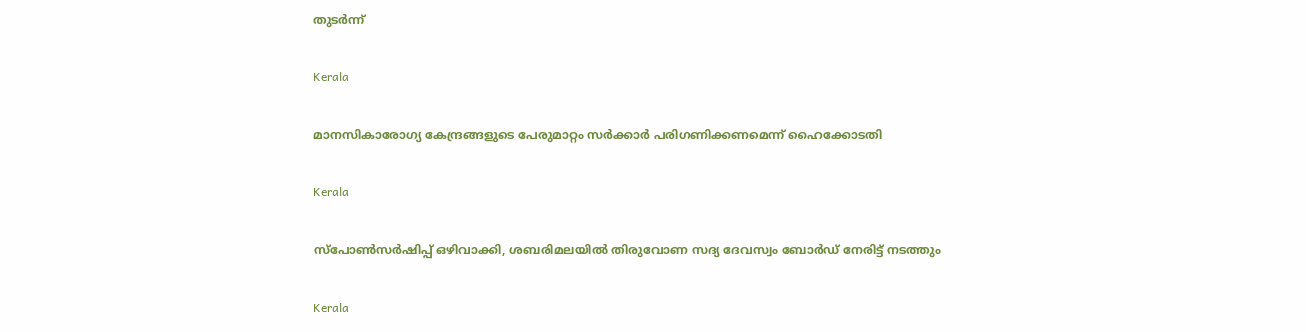തുടർന്ന്

Kerala

മാനസികാരോഗ്യ കേന്ദ്രങ്ങളുടെ പേരുമാറ്റം സര്‍ക്കാര്‍ പരിഗണിക്കണമെന്ന് ഹൈക്കോടതി

Kerala

സ്പോണ്‍സര്‍ഷിപ്പ് ഒഴിവാക്കി, ശബരിമലയില്‍ തിരുവോണ സദ്യ ദേവസ്വം ബോര്‍ഡ് നേരിട്ട് നടത്തും

Kerala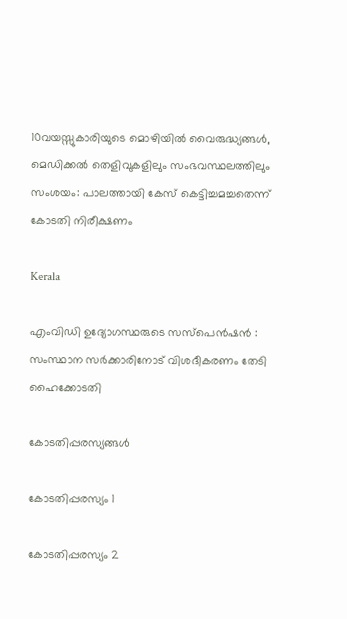10വയസ്സുകാരിയുടെ മൊഴിയില്‍ വൈരുദ്ധ്യങ്ങള്‍, മെഡിക്കല്‍ തെളിവുകളിലും സംഭവസ്ഥലത്തിലും സംശയം: പാലത്തായി കേസ് കെട്ടിച്ചമച്ചതെന്ന് കോടതി നിരീക്ഷണം

Kerala

എംവിഡി ഉദ്യോഗസ്ഥരുടെ സസ്‌പെന്‍ഷന്‍ : സംസ്ഥാന സര്‍ക്കാരിനോട് വിശദീകരണം തേടി ഹൈക്കോടതി

കോടതിപ്പരസ്യങ്ങള്‍

കോടതിപ്പരസ്യം 1

കോടതിപ്പരസ്യം 2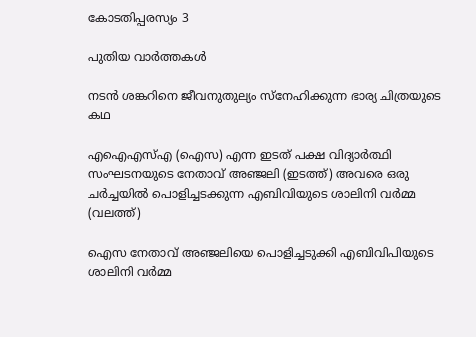കോടതിപ്പരസ്യം 3

പുതിയ വാര്‍ത്തകള്‍

നടന്‍ ശങ്കറിനെ ജീവനുതുല്യം സ്നേഹിക്കുന്ന ഭാര്യ ചിത്രയുടെ കഥ

എഐഎസ്എ (ഐസ) എന്ന ഇടത് പക്ഷ വിദ്യാര്‍ത്ഥി സംഘടനയുടെ നേതാവ് അഞ്ജലി (ഇടത്ത്) അവരെ ഒരു ചര്‍ച്ചയില്‍ പൊളിച്ചടക്കുന്ന എബിവിയുടെ ശാലിനി വര്‍മ്മ (വലത്ത്)

ഐസ നേതാവ് അഞ്ജലിയെ പൊളിച്ചടുക്കി എബിവിപിയുടെ ശാലിനി വർമ്മ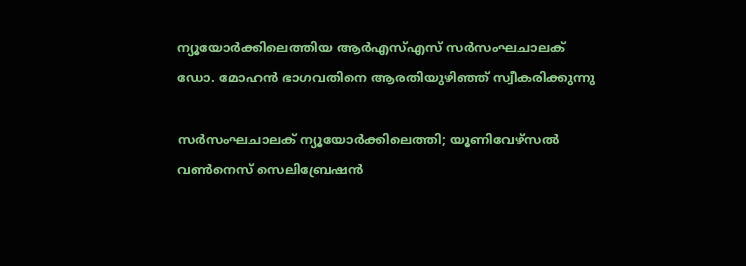ന്യൂയോര്‍ക്കിലെത്തിയ ആര്‍എസ്എസ് സര്‍സംഘചാലക്
ഡോ. മോഹന്‍ ഭാഗവതിനെ ആരതിയുഴിഞ്ഞ് സ്വീകരിക്കുന്നു

സര്‍സംഘചാലക് ന്യൂയോര്‍ക്കിലെത്തി; യൂണിവേഴ്സല്‍ വണ്‍നെസ് സെലിബ്രേഷന്‍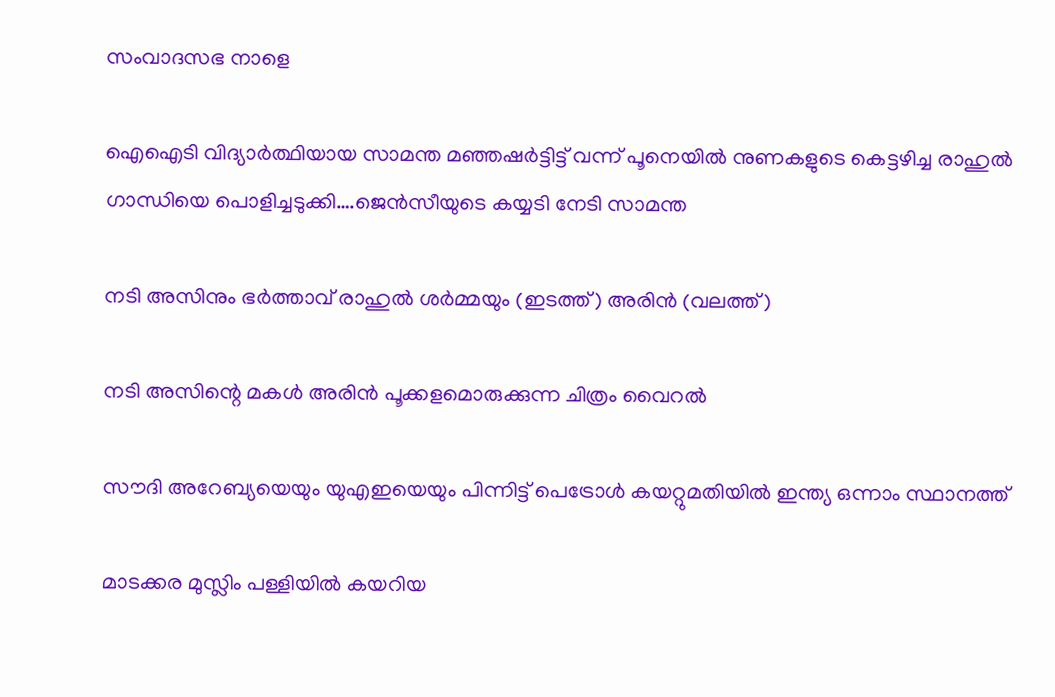സംവാദസഭ നാളെ

ഐഐടി വിദ്യാര്‍ത്ഥിയായ സാമന്ത മഞ്ഞഷര്‍ട്ടിട്ട് വന്ന് പൂനെയില്‍ നുണകളുടെ കെട്ടഴിച്ച രാഹുല്‍ ഗാന്ധിയെ പൊളിച്ചടുക്കി….ജെന്‍സീയുടെ കയ്യടി നേടി സാമന്ത

നടി അസിനും ഭര്‍ത്താവ് രാഹുല്‍ ശര്‍മ്മയും (ഇടത്ത്) അരിന്‍ (വലത്ത്)

നടി അസിന്റെ മകള്‍ അരിന്‍ പൂക്കളമൊരുക്കുന്ന ചിത്രം വൈറല്‍

സൗദി അറേബ്യയെയും യുഎഇയെയും പിന്നിട്ട് പെട്രോള്‍ കയറ്റുമതിയില്‍ ഇന്ത്യ ഒന്നാം സ്ഥാനത്ത്

മാടക്കര മുസ്ലിം പള്ളിയിൽ കയറിയ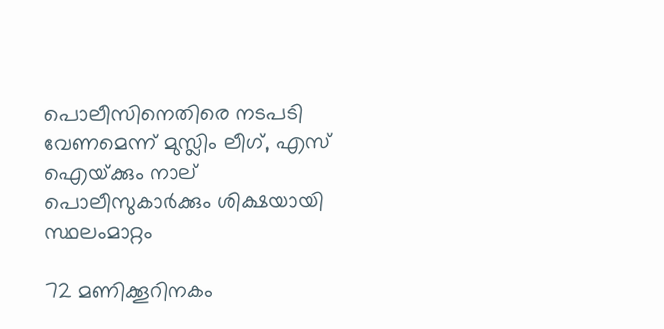പൊലീസിനെതിരെ നടപടി വേണമെന്ന് മുസ്ലിം ലീഗ്, എസ് ഐയ്‌ക്കും നാല് പൊലീസുകാര്‍ക്കും ശിക്ഷയായി സ്ഥലംമാറ്റം

72 മണിക്കൂറിനകം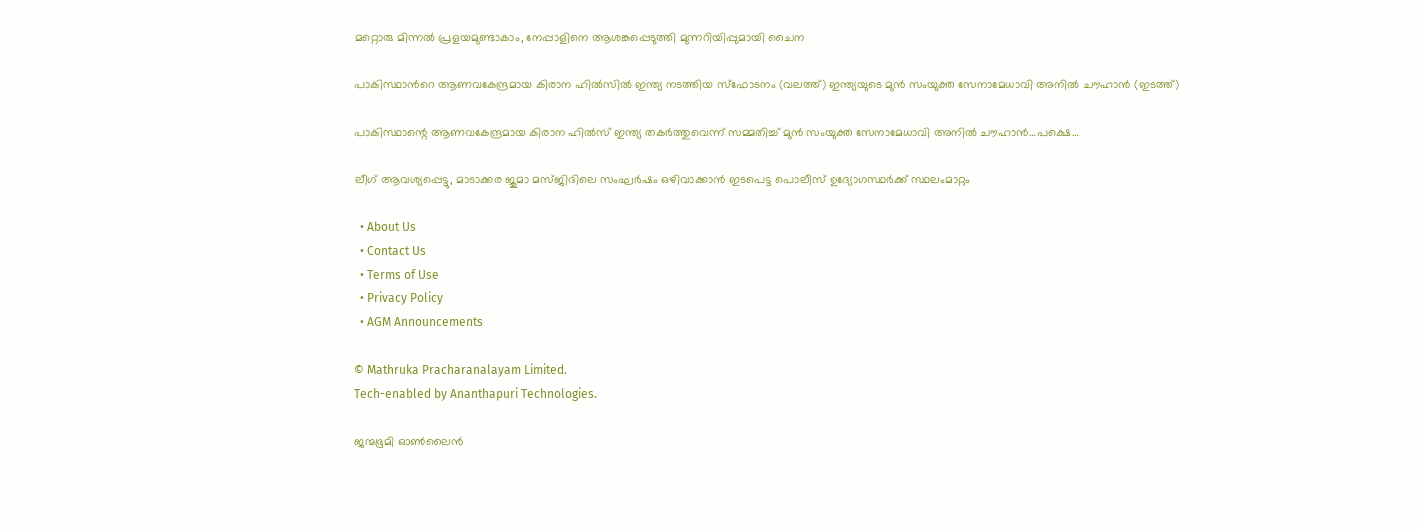മറ്റൊരു മിന്നൽ പ്രളയമുണ്ടാകാം, നേപ്പാളിനെ ആശങ്കപ്പെടുത്തി മുന്നറിയിപ്പുമായി ചൈന

പാകിസ്ഥാന്‍റെ ആണവകേന്ദ്രമായ കിരാന ഹില്‍സില്‍ ഇന്ത്യ നടത്തിയ സ്ഫോടനം (വലത്ത്) ഇന്ത്യയുടെ മുന്‍ സംയുക്ത സേനാമേധാവി അനില്‍ ചൗഹാന്‍ (ഇടത്ത്)

പാകിസ്ഥാന്റെ ആണവകേന്ദ്രമായ കിരാന ഹില്‍സ് ഇന്ത്യ തകര്‍ത്തുവെന്ന് സമ്മതിച്ച് മുന്‍ സംയുക്ത സേനാമേധാവി അനില്‍ ചൗഹാന്‍…പക്ഷെ…

ലീഗ് ആവശ്യപ്പെട്ടു, മാടാക്കര ജുമാ മസ്ജിദിലെ സംഘര്‍ഷം ഒഴിവാക്കാന്‍ ഇടപെട്ട പൊലീസ് ഉദ്യോഗസ്ഥര്‍ക്ക് സ്ഥലംമാറ്റം

  • About Us
  • Contact Us
  • Terms of Use
  • Privacy Policy
  • AGM Announcements

© Mathruka Pracharanalayam Limited.
Tech-enabled by Ananthapuri Technologies.

ജന്മഭൂമി ഓണ്‍ലൈന്‍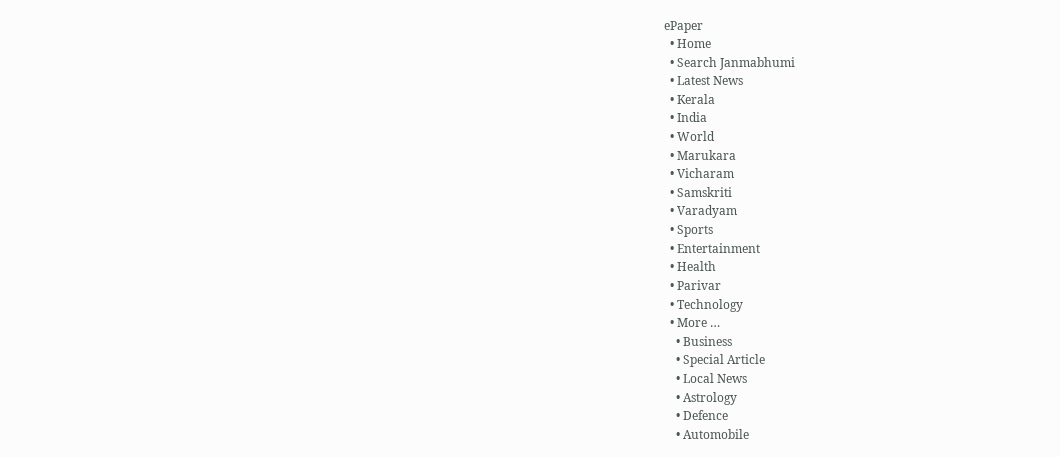ePaper
  • Home
  • Search Janmabhumi
  • Latest News
  • Kerala
  • India
  • World
  • Marukara
  • Vicharam
  • Samskriti
  • Varadyam
  • Sports
  • Entertainment
  • Health
  • Parivar
  • Technology
  • More …
    • Business
    • Special Article
    • Local News
    • Astrology
    • Defence
    • Automobile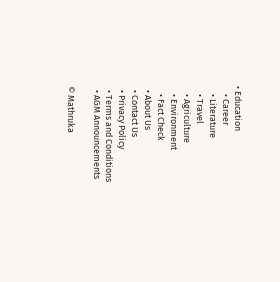• Education
    • Career
    • Literature
    • Travel
    • Agriculture
    • Environment
    • Fact Check
  • About Us
  • Contact Us
  • Privacy Policy
  • Terms and Conditions
  • AGM Announcements

© Mathruka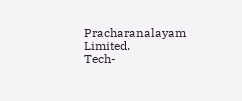Pracharanalayam Limited.
Tech-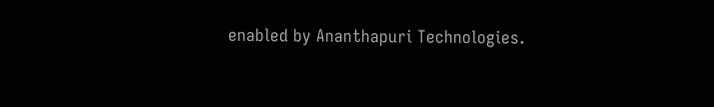enabled by Ananthapuri Technologies.